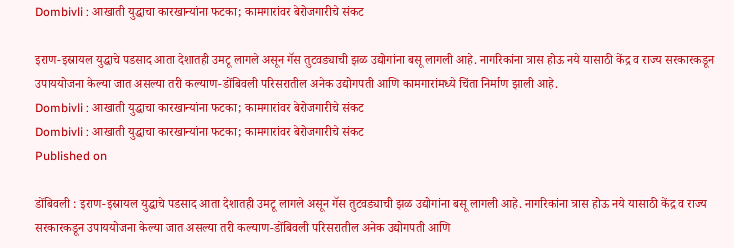Dombivli : आखाती युद्धाचा कारखान्यांना फटका; कामगारांवर बेरोजगारीचे संकट

इराण-इस्रायल युद्धाचे पडसाद आता देशातही उमटू लागले असून गॅस तुटवड्याची झळ उद्योगांना बसू लागली आहे. नागरिकांना त्रास होऊ नये यासाठी केंद्र व राज्य सरकारकडून उपाययोजना केल्या जात असल्या तरी कल्याण-डोंबिवली परिसरातील अनेक उद्योगपती आणि कामगारांमध्ये चिंता निर्माण झाली आहे.
Dombivli : आखाती युद्धाचा कारखान्यांना फटका; कामगारांवर बेरोजगारीचे संकट
Dombivli : आखाती युद्धाचा कारखान्यांना फटका; कामगारांवर बेरोजगारीचे संकट
Published on

डोंबिवली : इराण-इस्रायल युद्धाचे पडसाद आता देशातही उमटू लागले असून गॅस तुटवड्याची झळ उद्योगांना बसू लागली आहे. नागरिकांना त्रास होऊ नये यासाठी केंद्र व राज्य सरकारकडून उपाययोजना केल्या जात असल्या तरी कल्याण-डोंबिवली परिसरातील अनेक उद्योगपती आणि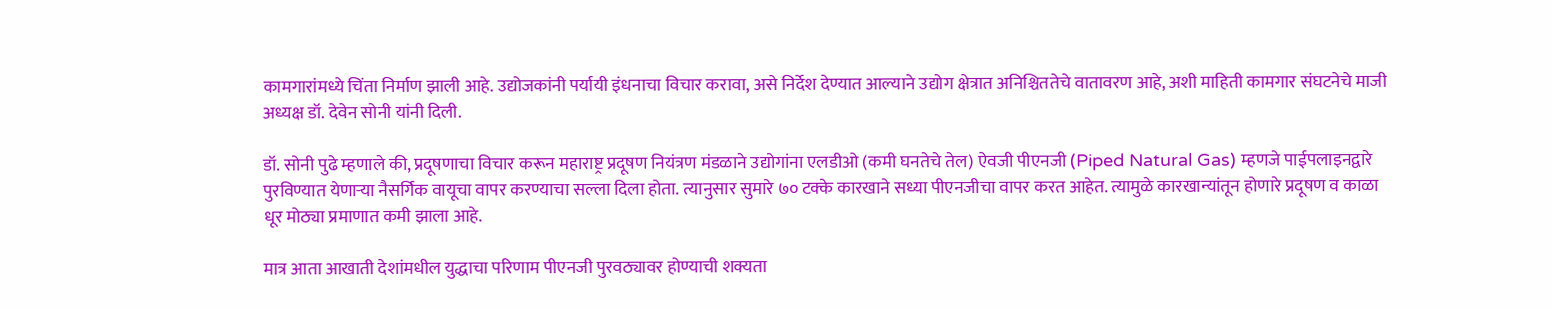कामगारांमध्ये चिंता निर्माण झाली आहे. उद्योजकांनी पर्यायी इंधनाचा विचार करावा, असे निर्देश देण्यात आल्याने उद्योग क्षेत्रात अनिश्चिततेचे वातावरण आहे, अशी माहिती कामगार संघटनेचे माजी अध्यक्ष डॉ. देवेन सोनी यांनी दिली.

डॉ. सोनी पुढे म्हणाले की, प्रदूषणाचा विचार करून महाराष्ट्र प्रदूषण नियंत्रण मंडळाने उद्योगांना एलडीओ (कमी घनतेचे तेल) ऐवजी पीएनजी (Piped Natural Gas) म्हणजे पाईपलाइनद्वारे पुरविण्यात येणाऱ्या नैसर्गिक वायूचा वापर करण्याचा सल्ला दिला होता. त्यानुसार सुमारे ७० टक्के कारखाने सध्या पीएनजीचा वापर करत आहेत. त्यामुळे कारखान्यांतून होणारे प्रदूषण व काळा धूर मोठ्या प्रमाणात कमी झाला आहे.

मात्र आता आखाती देशांमधील युद्धाचा परिणाम पीएनजी पुरवठ्यावर होण्याची शक्यता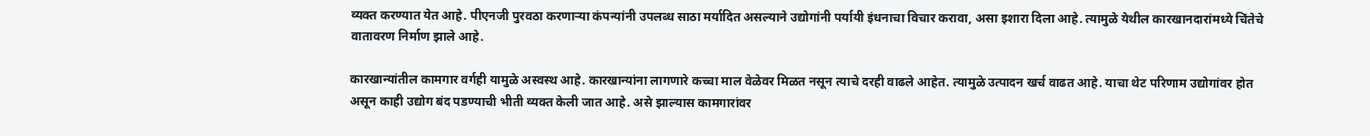व्यक्त करण्यात येत आहे. पीएनजी पुरवठा करणाऱ्या कंपन्यांनी उपलब्ध साठा मर्यादित असल्याने उद्योगांनी पर्यायी इंधनाचा विचार करावा, असा इशारा दिला आहे. त्यामुळे येथील कारखानदारांमध्ये चिंतेचे वातावरण निर्माण झाले आहे.

कारखान्यांतील कामगार वर्गही यामुळे अस्वस्थ आहे. कारखान्यांना लागणारे कच्चा माल वेळेवर मिळत नसून त्याचे दरही वाढले आहेत. त्यामुळे उत्पादन खर्च वाढत आहे. याचा थेट परिणाम उद्योगांवर होत असून काही उद्योग बंद पडण्याची भीती व्यक्त केली जात आहे. असे झाल्यास कामगारांवर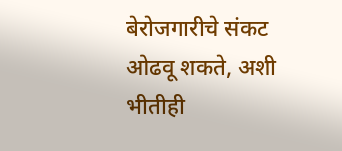बेरोजगारीचे संकट ओढवू शकते, अशी भीतीही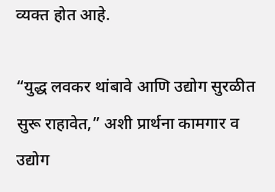व्यक्त होत आहे.

“युद्ध लवकर थांबावे आणि उद्योग सुरळीत सुरू राहावेत,” अशी प्रार्थना कामगार व उद्योग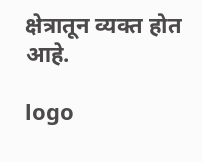क्षेत्रातून व्यक्त होत आहे.

logo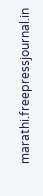marathi.freepressjournal.in